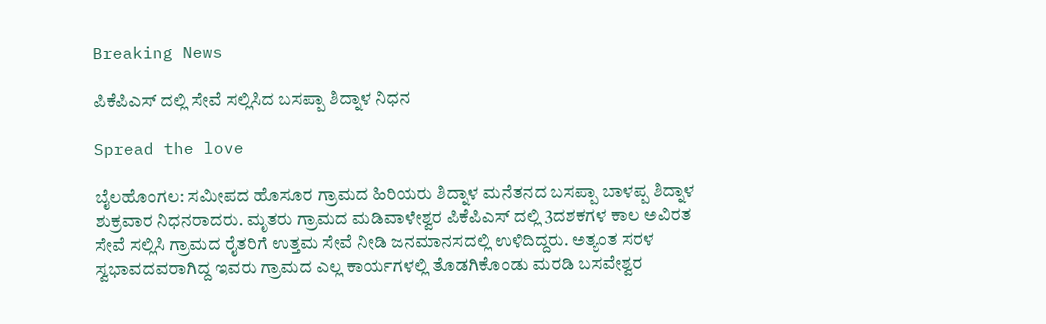Breaking News

ಪಿಕೆಪಿಎಸ್ ದಲ್ಲಿ ಸೇವೆ ಸಲ್ಲಿಸಿದ ಬಸಪ್ಪಾ ಶಿದ್ನಾಳ ನಿಧನ

Spread the love

ಬೈಲಹೊಂಗಲ: ಸಮೀಪದ ಹೊಸೂರ ಗ್ರಾಮದ ಹಿರಿಯರು ಶಿದ್ನಾಳ ಮನೆತನದ ಬಸಪ್ಪಾ ಬಾಳಪ್ಪ ಶಿದ್ನಾಳ ಶುಕ್ರವಾರ ನಿಧನರಾದರು. ಮೃತರು ಗ್ರಾಮದ ಮಡಿವಾಳೇಶ್ವರ ಪಿಕೆಪಿಎಸ್ ದಲ್ಲಿ 3ದಶಕಗಳ ಕಾಲ ಅವಿರತ ಸೇವೆ ಸಲ್ಲಿಸಿ ಗ್ರಾಮದ ರೈತರಿಗೆ ಉತ್ತಮ ಸೇವೆ ನೀಡಿ ಜನಮಾನಸದಲ್ಲಿ ಉಳಿದಿದ್ದರು. ಅತ್ಯಂತ ಸರಳ ಸ್ವಭಾವದವರಾಗಿದ್ದ ಇವರು ಗ್ರಾಮದ ಎಲ್ಲ ಕಾರ್ಯಗಳಲ್ಲಿ ತೊಡಗಿಕೊಂಡು ಮರಡಿ ಬಸವೇಶ್ವರ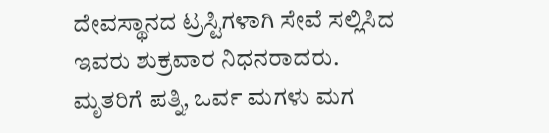ದೇವಸ್ಥಾನದ ಟ್ರಸ್ಟಿಗಳಾಗಿ ಸೇವೆ ಸಲ್ಲಿಸಿದ ಇವರು ಶುಕ್ರವಾರ ನಿಧನರಾದರು.
ಮೃತರಿಗೆ ಪತ್ನಿ, ಒರ್ವ ಮಗಳು ಮಗ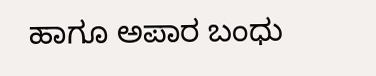ಹಾಗೂ ಅಪಾರ ಬಂಧು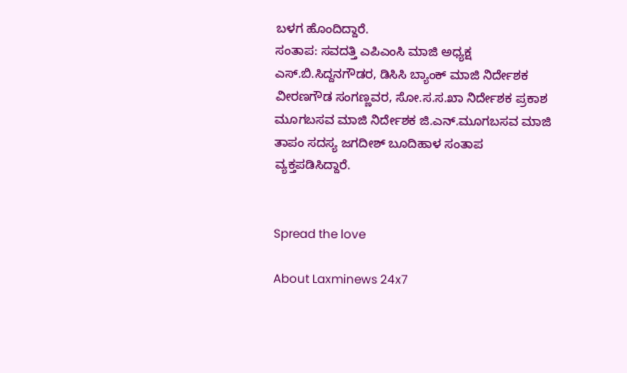ಬಳಗ ಹೊಂದಿದ್ದಾರೆ.
ಸಂತಾಪ: ಸವದತ್ತಿ ಎಪಿಎಂಸಿ ಮಾಜಿ ಅಧ್ಯಕ್ಷ ಎಸ್.ಬಿ.ಸಿದ್ದನಗೌಡರ, ಡಿಸಿಸಿ ಬ್ಯಾಂಕ್ ಮಾಜಿ ನಿರ್ದೇಶಕ ವೀರಣಗೌಡ ಸಂಗಣ್ಣವರ, ಸೋ.ಸ.ಸ.ಖಾ ನಿರ್ದೇಶಕ ಪ್ರಕಾಶ ಮೂಗಬಸವ ಮಾಜಿ ನಿರ್ದೇಶಕ ಜಿ.ಎನ್.ಮೂಗಬಸವ ಮಾಜಿ ತಾಪಂ ಸದಸ್ಯ ಜಗದೀಶ್ ಬೂದಿಹಾಳ ಸಂತಾಪ ವ್ಯಕ್ತಪಡಿಸಿದ್ದಾರೆ.


Spread the love

About Laxminews 24x7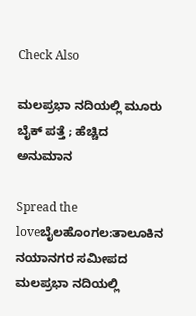Check Also

ಮಲಪ್ರಭಾ ನದಿಯಲ್ಲಿ ಮೂರು ಬೈಕ್ ಪತ್ತೆ ; ಹೆಚ್ಚಿದ ಅನುಮಾನ

Spread the loveಬೈಲಹೊಂಗಲ:ತಾಲೂಕಿನ ನಯಾನಗರ ಸಮೀಪದ ಮಲಪ್ರಭಾ ನದಿಯಲ್ಲಿ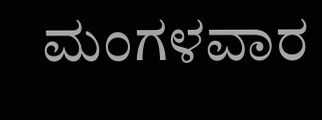ಮಂಗಳವಾರ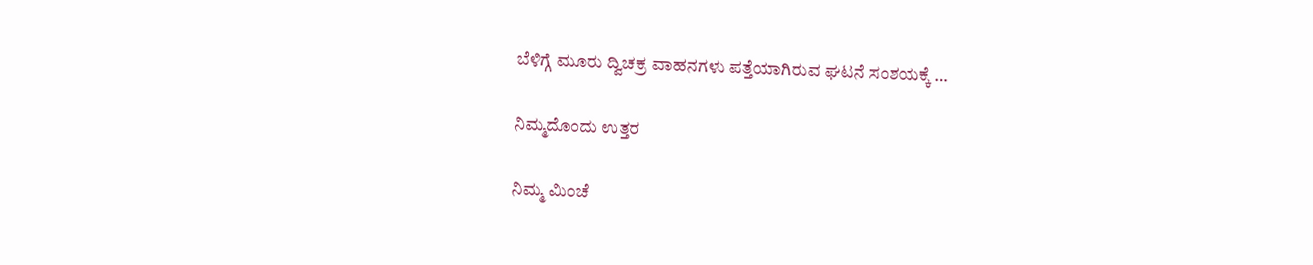ಬೆಳಿಗ್ಗೆ ಮೂರು ದ್ವಿಚಕ್ರ ವಾಹನಗಳು ಪತ್ತೆಯಾಗಿರುವ ಘಟನೆ ಸಂಶಯಕ್ಕೆ …

ನಿಮ್ಮದೊಂದು ಉತ್ತರ

ನಿಮ್ಮ ಮಿಂಚೆ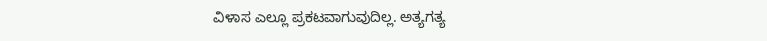ವಿಳಾಸ ಎಲ್ಲೂ ಪ್ರಕಟವಾಗುವುದಿಲ್ಲ. ಅತ್ಯಗತ್ಯ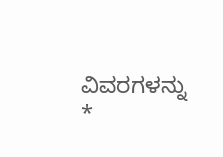ವಿವರಗಳನ್ನು *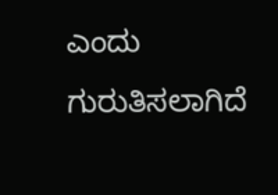ಎಂದು ಗುರುತಿಸಲಾಗಿದೆ